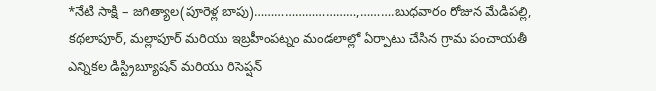*నేటి సాక్షి – జగిత్యాల(పూరెళ్ల బాపు)…………………………,……….బుధవారం రోజున మేడిపల్లి, కథలాపూర్, మల్లాపూర్ మరియు ఇబ్రహీంపట్నం మండలాల్లో ఏర్పాటు చేసిన గ్రామ పంచాయతీ ఎన్నికల డిస్ట్రిబ్యూషన్ మరియు రిసెప్షన్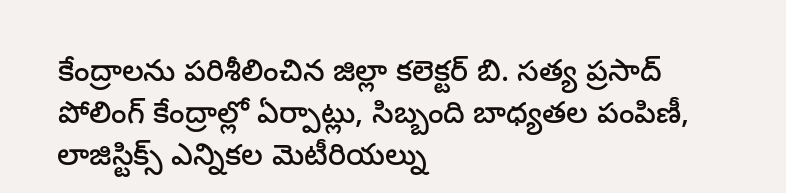కేంద్రాలను పరిశీలించిన జిల్లా కలెక్టర్ బి. సత్య ప్రసాద్ పోలింగ్ కేంద్రాల్లో ఏర్పాట్లు, సిబ్బంది బాధ్యతల పంపిణీ, లాజిస్టిక్స్ ఎన్నికల మెటీరియల్ను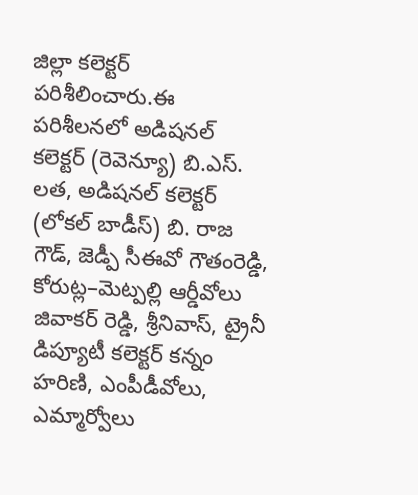జిల్లా కలెక్టర్ పరిశీలించారు.ఈ పరిశీలనలో అడిషనల్ కలెక్టర్ (రెవెన్యూ) బి.ఎస్. లత, అడిషనల్ కలెక్టర్ (లోకల్ బాడీస్) బి. రాజ గౌడ్, జెడ్పీ సీఈవో గౌతంరెడ్డి, కోరుట్ల–మెట్పల్లి ఆర్డీవోలు జివాకర్ రెడ్డి, శ్రీనివాస్, ట్రైనీ డిప్యూటీ కలెక్టర్ కన్నం హరిణి, ఎంపీడీవోలు, ఎమ్మార్వోలు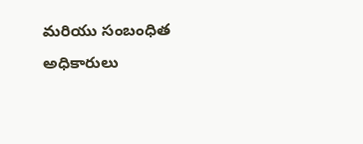మరియు సంబంధిత అధికారులు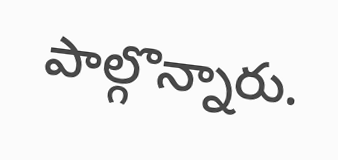పాల్గొన్నారు.